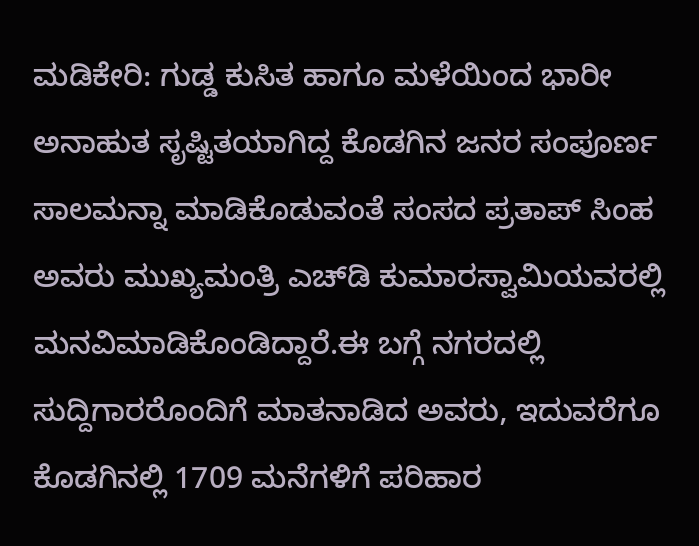ಮಡಿಕೇರಿ: ಗುಡ್ಡ ಕುಸಿತ ಹಾಗೂ ಮಳೆಯಿಂದ ಭಾರೀ ಅನಾಹುತ ಸೃಷ್ಟಿತಯಾಗಿದ್ದ ಕೊಡಗಿನ ಜನರ ಸಂಪೂರ್ಣ ಸಾಲಮನ್ನಾ ಮಾಡಿಕೊಡುವಂತೆ ಸಂಸದ ಪ್ರತಾಪ್ ಸಿಂಹ ಅವರು ಮುಖ್ಯಮಂತ್ರಿ ಎಚ್‍ಡಿ ಕುಮಾರಸ್ವಾಮಿಯವರಲ್ಲಿ ಮನವಿಮಾಡಿಕೊಂಡಿದ್ದಾರೆ.ಈ ಬಗ್ಗೆ ನಗರದಲ್ಲಿ ಸುದ್ದಿಗಾರರೊಂದಿಗೆ ಮಾತನಾಡಿದ ಅವರು, ಇದುವರೆಗೂ ಕೊಡಗಿನಲ್ಲಿ 1709 ಮನೆಗಳಿಗೆ ಪರಿಹಾರ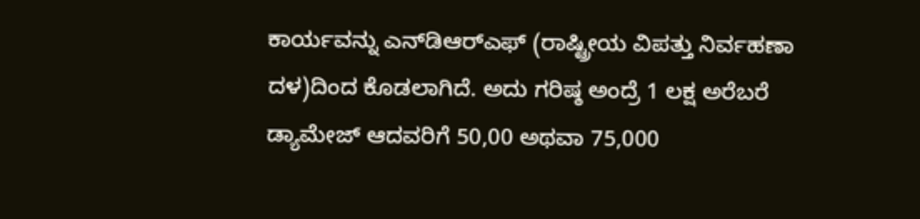ಕಾರ್ಯವನ್ನು ಎನ್‍ಡಿಆರ್‍ಎಫ್ (ರಾಷ್ಟ್ರೀಯ ವಿಪತ್ತು ನಿರ್ವಹಣಾ ದಳ)ದಿಂದ ಕೊಡಲಾಗಿದೆ. ಅದು ಗರಿಷ್ಠ ಅಂದ್ರೆ 1 ಲಕ್ಷ ಅರೆಬರೆ ಡ್ಯಾಮೇಜ್ ಆದವರಿಗೆ 50,00 ಅಥವಾ 75,000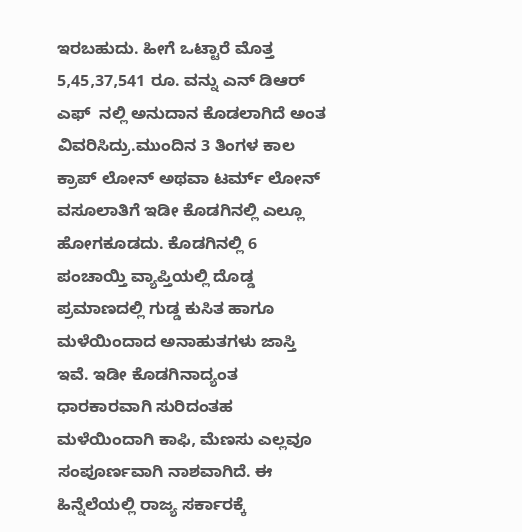ಇರಬಹುದು. ಹೀಗೆ ಒಟ್ಟಾರೆ ಮೊತ್ತ 5,45,37,541 ರೂ. ವನ್ನು ಎನ್ ಡಿಆರ್ ಎಫ್  ನಲ್ಲಿ ಅನುದಾನ ಕೊಡಲಾಗಿದೆ ಅಂತ ವಿವರಿಸಿದ್ರು.ಮುಂದಿನ 3 ತಿಂಗಳ ಕಾಲ ಕ್ರಾಪ್ ಲೋನ್ ಅಥವಾ ಟರ್ಮ್ ಲೋನ್ ವಸೂಲಾತಿಗೆ ಇಡೀ ಕೊಡಗಿನಲ್ಲಿ ಎಲ್ಲೂ ಹೋಗಕೂಡದು. ಕೊಡಗಿನಲ್ಲಿ 6 ಪಂಚಾಯ್ತಿ ವ್ಯಾಪ್ತಿಯಲ್ಲಿ ದೊಡ್ಡ ಪ್ರಮಾಣದಲ್ಲಿ ಗುಡ್ಡ ಕುಸಿತ ಹಾಗೂ ಮಳೆಯಿಂದಾದ ಅನಾಹುತಗಳು ಜಾಸ್ತಿ ಇವೆ. ಇಡೀ ಕೊಡಗಿನಾದ್ಯಂತ ಧಾರಕಾರವಾಗಿ ಸುರಿದಂತಹ ಮಳೆಯಿಂದಾಗಿ ಕಾಫಿ, ಮೆಣಸು ಎಲ್ಲವೂ ಸಂಪೂರ್ಣವಾಗಿ ನಾಶವಾಗಿದೆ. ಈ ಹಿನ್ನೆಲೆಯಲ್ಲಿ ರಾಜ್ಯ ಸರ್ಕಾರಕ್ಕೆ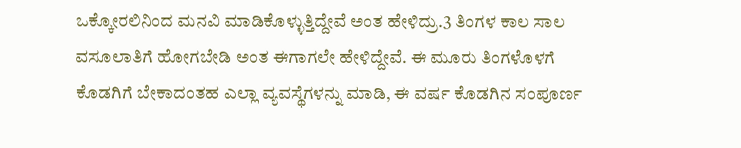ಒಕ್ಕೋರಲಿನಿಂದ ಮನವಿ ಮಾಡಿಕೊಳ್ಳುತ್ತಿದ್ದೇವೆ ಅಂತ ಹೇಳಿದ್ರು.3 ತಿಂಗಳ ಕಾಲ ಸಾಲ ವಸೂಲಾತಿಗೆ ಹೋಗಬೇಡಿ ಅಂತ ಈಗಾಗಲೇ ಹೇಳಿದ್ದೇವೆ. ಈ ಮೂರು ತಿಂಗಳೊಳಗೆ ಕೊಡಗಿಗೆ ಬೇಕಾದಂತಹ ಎಲ್ಲಾ ವ್ಯವಸ್ಥೆಗಳನ್ನು ಮಾಡಿ, ಈ ವರ್ಷ ಕೊಡಗಿನ ಸಂಪೂರ್ಣ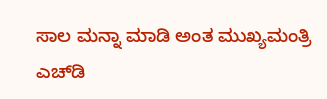ಸಾಲ ಮನ್ನಾ ಮಾಡಿ ಅಂತ ಮುಖ್ಯಮಂತ್ರಿ ಎಚ್‍ಡಿ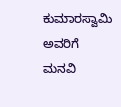ಕುಮಾರಸ್ವಾಮಿ ಅವರಿಗೆ ಮನವಿ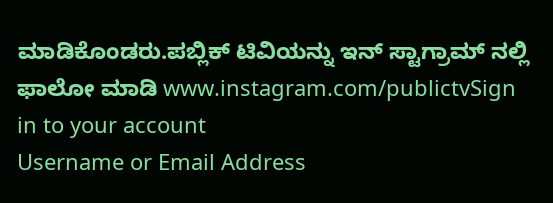ಮಾಡಿಕೊಂಡರು.ಪಬ್ಲಿಕ್ ಟಿವಿಯನ್ನು ಇನ್ ಸ್ಟಾಗ್ರಾಮ್ ನಲ್ಲಿ ಫಾಲೋ ಮಾಡಿ www.instagram.com/publictvSign in to your account
Username or Email Address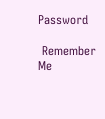Password

 Remember Me